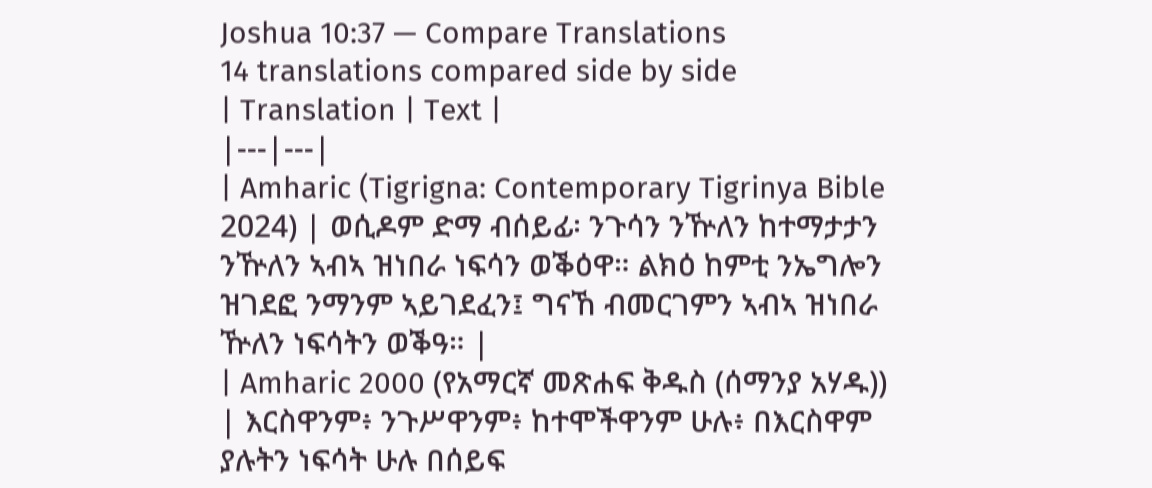Joshua 10:37 — Compare Translations
14 translations compared side by side
| Translation | Text |
|---|---|
| Amharic (Tigrigna: Contemporary Tigrinya Bible 2024) | ወሲዶም ድማ ብሰይፊ፡ ንጉሳን ንዅለን ከተማታታን ንዅለን ኣብኣ ዝነበራ ነፍሳን ወቕዕዋ። ልክዕ ከምቲ ንኤግሎን ዝገደፎ ንማንም ኣይገደፈን፤ ግናኸ ብመርገምን ኣብኣ ዝነበራ ዅለን ነፍሳትን ወቕዓ። |
| Amharic 2000 (የአማርኛ መጽሐፍ ቅዱስ (ሰማንያ አሃዱ)) | እርስዋንም፥ ንጉሥዋንም፥ ከተሞችዋንም ሁሉ፥ በእርስዋም ያሉትን ነፍሳት ሁሉ በሰይፍ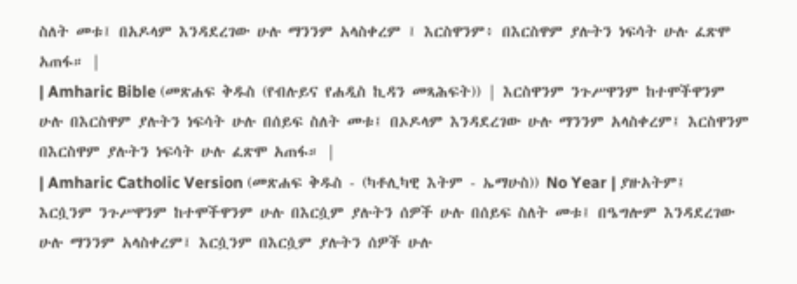ስለት መቱ፤ በአዶላም እንዳደረገው ሁሉ ማንንም አላስቀረም ፤ እርስዋንም፥ በእርስዋም ያሉትን ነፍሳት ሁሉ ፈጽሞ አጠፋ። |
| Amharic Bible (መጽሐፍ ቅዱስ (የብሉይና የሐዲስ ኪዳን መጻሕፍት)) | እርስዋንም ንጉሥዋንም ከተሞችዋንም ሁሉ በእርስዋም ያሉትን ነፍሳት ሁሉ በሰይፍ ስለት መቱ፤ በኦዶላም እንዳደረገው ሁሉ ማንንም አላስቀረም፤ እርስዋንም በእርስዋም ያሉትን ነፍሳት ሁሉ ፈጽሞ አጠፋ። |
| Amharic Catholic Version (መጽሐፍ ቅዱስ - (ካቶሊካዊ እትም - ኤማሁስ)) No Year | ያዙአትም፤ እርሷንም ንጉሥዋንም ከተሞችዋንም ሁሉ በእርሷም ያሉትን ሰዎች ሁሉ በሰይፍ ስለት መቱ፤ በዔግሎም እንዳደረገው ሁሉ ማንንም አላስቀረም፤ እርሷንም በእርሷም ያሉትን ሰዎች ሁሉ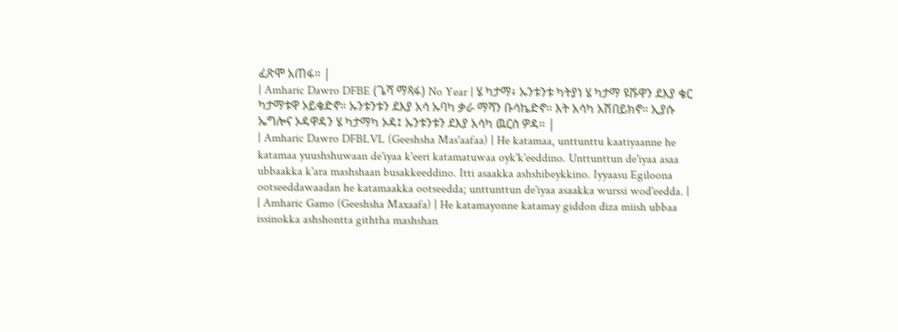ፈጽሞ አጠፋ። |
| Amharic Dawro DFBE (ጌሻ ማጻፋ) No Year | ሄ ካታማ፥ ኡንቱንቱ ካትያነ ሄ ካታማ ዩሹዋን ደእያ ቄር ካታማቱዋ ኦይቄድኖ። ኡንቱንቱን ደእያ አሳ ኡባካ ቃራ ማሻን ቡሳኬድኖ። እት አሳካ አሽበይክኖ። ኢያሱ ኤግሎና ኦዳዋዳን ሄ ካታማካ ኦዳ፤ ኡንቱንቱን ደእያ አሳካ ዉርስ ዎዳ። |
| Amharic Dawro DFBLVL (Geeshsha Mas'aafaa) | He katamaa, unttunttu kaatiyaanne he katamaa yuushshuwaan de'iyaa k'eeri katamatuwaa oyk'k'eeddino. Unttunttun de'iyaa asaa ubbaakka k'ara mashshaan busakkeeddino. Itti asaakka ashshibeykkino. Iyyaasu Egiloona ootseeddawaadan he katamaakka ootseedda; unttunttun de'iyaa asaakka wurssi wod'eedda. |
| Amharic Gamo (Geeshsha Maxaafa) | He katamayonne katamay giddon diza miish ubbaa issinokka ashshontta giththa mashshan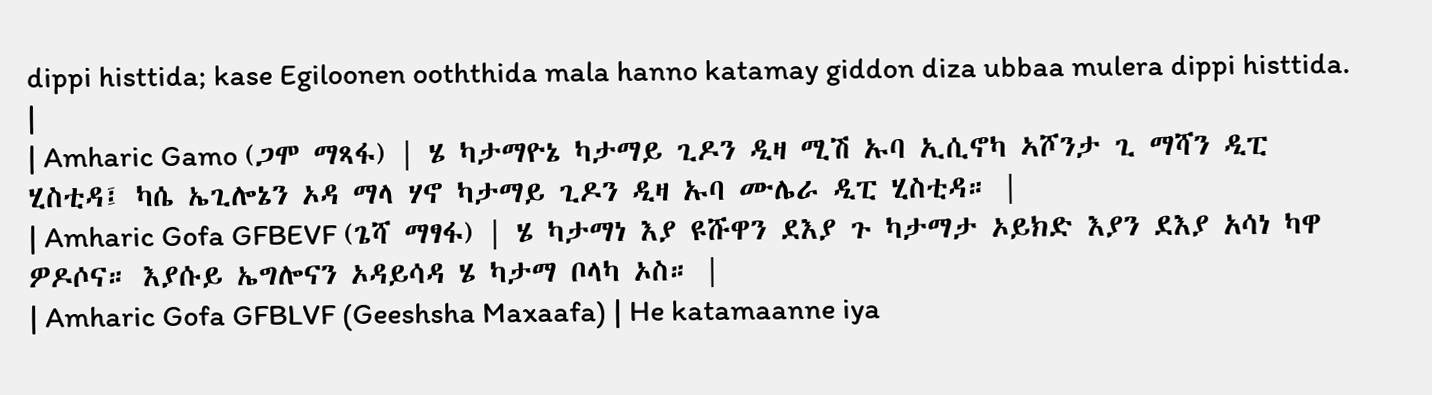dippi histtida; kase Egiloonen ooththida mala hanno katamay giddon diza ubbaa mulera dippi histtida. |
| Amharic Gamo (ጋሞ ማጻፋ) | ሄ ካታማዮኔ ካታማይ ጊዶን ዲዛ ሚሽ ኡባ ኢሲኖካ ኣሾንታ ጊ ማሻን ዲፒ ሂስቲዳ፤ ካሴ ኤጊሎኔን ኦዳ ማላ ሃኖ ካታማይ ጊዶን ዲዛ ኡባ ሙሌራ ዲፒ ሂስቲዳ። |
| Amharic Gofa GFBEVF (ጌሻ ማፃፋ) | ሄ ካታማነ እያ ዩሹዋን ደእያ ጉ ካታማታ ኦይክድ እያን ደእያ አሳነ ካዋ ዎዶሶና። እያሱይ ኤግሎናን ኦዳይሳዳ ሄ ካታማ ቦላካ ኦስ። |
| Amharic Gofa GFBLVF (Geeshsha Maxaafa) | He katamaanne iya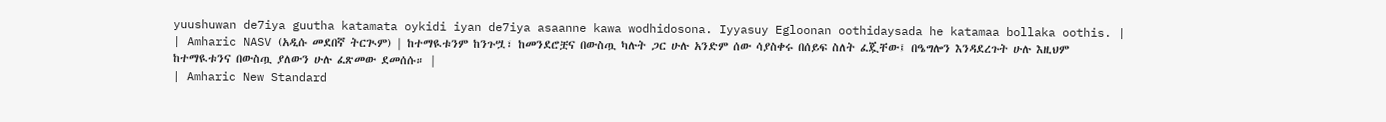yuushuwan de7iya guutha katamata oykidi iyan de7iya asaanne kawa wodhidosona. Iyyasuy Egloonan oothidaysada he katamaa bollaka oothis. |
| Amharic NASV (አዲሱ መደበኛ ትርጒም) | ከተማዪቱንም ከንጉሧ፣ ከመንደሮቿና በውስጧ ካሉት ጋር ሁሉ አንድም ሰው ሳያስቀሩ በሰይፍ ስለት ፈጇቸው፤ በዔግሎን እንዳደረጉት ሁሉ እዚህም ከተማዪቱንና በውስጧ ያለውን ሁሉ ፈጽመው ደመሰሱ። |
| Amharic New Standard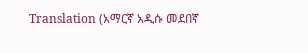Translation (አማርኛ አዲሱ መደበኛ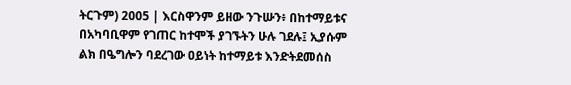ትርጉም) 2005 | እርስዋንም ይዘው ንጉሡን፥ በከተማይቱና በአካባቢዋም የገጠር ከተሞች ያገኙትን ሁሉ ገደሉ፤ ኢያሱም ልክ በዔግሎን ባደረገው ዐይነት ከተማይቱ እንድትደመሰስ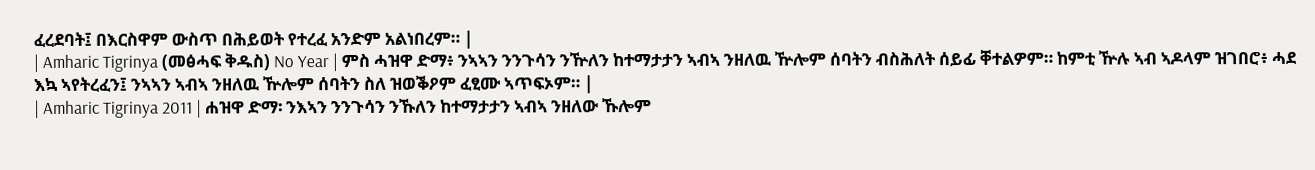ፈረደባት፤ በእርስዋም ውስጥ በሕይወት የተረፈ አንድም አልነበረም። |
| Amharic Tigrinya (መፅሓፍ ቅዱስ) No Year | ምስ ሓዝዋ ድማ፥ ንኣኣን ንንጉሳን ንዅለን ከተማታታን ኣብኣ ንዘለዉ ዅሎም ሰባትን ብስሕለት ሰይፊ ቐተልዎም። ከምቲ ዅሉ ኣብ ኣዶላም ዝገበሮ፥ ሓደ እኳ ኣየትረፈን፤ ንኣኣን ኣብኣ ንዘለዉ ዅሎም ሰባትን ስለ ዝወቕዖም ፈፂሙ ኣጥፍኦም። |
| Amharic Tigrinya 2011 | ሐዝዋ ድማ፡ ንእኣን ንንጉሳን ንኹለን ከተማታታን ኣብኣ ንዘለው ኹሎም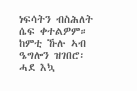ነፍሳትን ብስሕለት ሴፍ ቀተልዎም። ከምቲ ኹሉ ኣብ ዔግሎን ዝገበሮ፡ ሓደ እኳ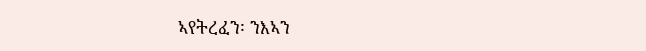ኣየትረፈን፡ ንእኣን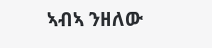ኣብኣ ንዘለው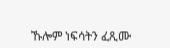ኹሎም ነፍሳትን ፈጺሙ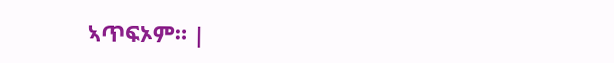ኣጥፍኦም። |